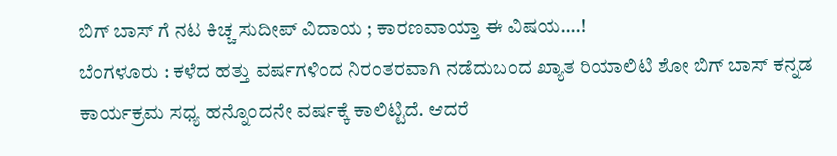ಬಿಗ್ ಬಾಸ್ ಗೆ ನಟ ಕಿಚ್ಚ ಸುದೀಪ್ ವಿದಾಯ ; ಕಾರಣವಾಯ್ತಾ ಈ ವಿಷಯ….!
ಬೆಂಗಳೂರು : ಕಳೆದ ಹತ್ತು ವರ್ಷಗಳಿಂದ ನಿರಂತರವಾಗಿ ನಡೆದುಬಂದ ಖ್ಯಾತ ರಿಯಾಲಿಟಿ ಶೋ ಬಿಗ್ ಬಾಸ್ ಕನ್ನಡ ಕಾರ್ಯಕ್ರಮ ಸಧ್ಯ ಹನ್ನೊಂದನೇ ವರ್ಷಕ್ಕೆ ಕಾಲಿಟ್ಟಿದೆ. ಆದರೆ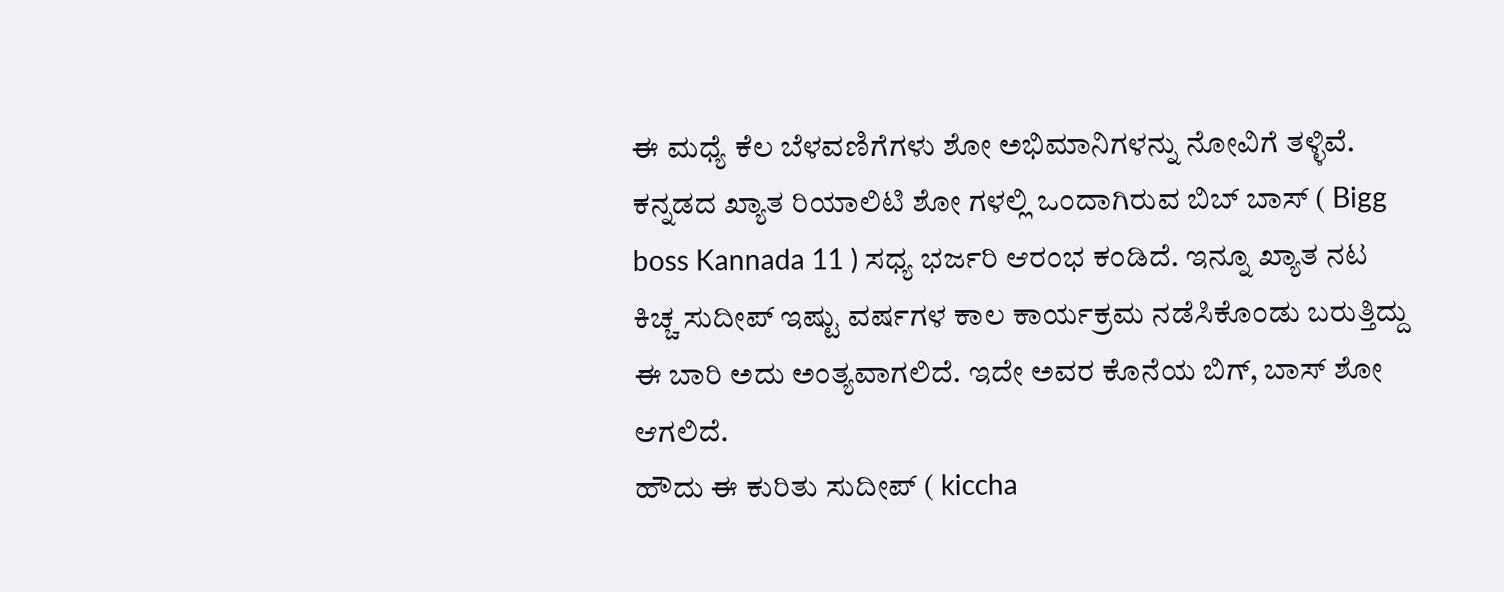ಈ ಮಧ್ಯೆ ಕೆಲ ಬೆಳವಣಿಗೆಗಳು ಶೋ ಅಭಿಮಾನಿಗಳನ್ನು ನೋವಿಗೆ ತಳ್ಳಿವೆ.
ಕನ್ನಡದ ಖ್ಯಾತ ರಿಯಾಲಿಟಿ ಶೋ ಗಳಲ್ಲಿ ಒಂದಾಗಿರುವ ಬಿಬ್ ಬಾಸ್ ( Bigg boss Kannada 11 ) ಸಧ್ಯ ಭರ್ಜರಿ ಆರಂಭ ಕಂಡಿದೆ. ಇನ್ನೂ ಖ್ಯಾತ ನಟ ಕಿಚ್ಚ ಸುದೀಪ್ ಇಷ್ಟು ವರ್ಷಗಳ ಕಾಲ ಕಾರ್ಯಕ್ರಮ ನಡೆಸಿಕೊಂಡು ಬರುತ್ತಿದ್ದು ಈ ಬಾರಿ ಅದು ಅಂತ್ಯವಾಗಲಿದೆ. ಇದೇ ಅವರ ಕೊನೆಯ ಬಿಗ್, ಬಾಸ್ ಶೋ ಆಗಲಿದೆ.
ಹೌದು ಈ ಕುರಿತು ಸುದೀಪ್ ( kiccha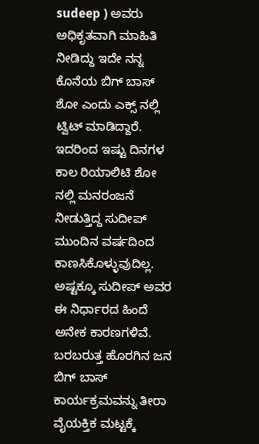sudeep ) ಅವರು ಅಧಿಕೃತವಾಗಿ ಮಾಹಿತಿ ನೀಡಿದ್ದು ಇದೇ ನನ್ನ ಕೊನೆಯ ಬಿಗ್ ಬಾಸ್ ಶೋ ಎಂದು ಎಕ್ಸ್ ನಲ್ಲಿ ಟ್ವಿಟ್ ಮಾಡಿದ್ದಾರೆ. ಇದರಿಂದ ಇಷ್ಟು ದಿನಗಳ ಕಾಲ ರಿಯಾಲಿಟಿ ಶೋ ನಲ್ಲಿ ಮನರಂಜನೆ ನೀಡುತ್ತಿದ್ದ ಸುದೀಪ್ ಮುಂದಿನ ವರ್ಷದಿಂದ ಕಾಣಸಿಕೊಳ್ಳುವುದಿಲ್ಲ.
ಅಷ್ಟಕ್ಕೂ ಸುದೀಪ್ ಅವರ ಈ ನಿರ್ಧಾರದ ಹಿಂದೆ ಅನೇಕ ಕಾರಣಗಳಿವೆ. ಬರಬರುತ್ತ ಹೊರಗಿನ ಜನ ಬಿಗ್ ಬಾಸ್ ಕಾರ್ಯಕ್ರಮವನ್ನು ತೀರಾ ವೈಯಕ್ತಿಕ ಮಟ್ಟಕ್ಕೆ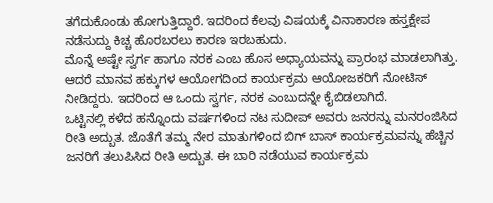ತಗೆದುಕೊಂಡು ಹೋಗುತ್ತಿದ್ದಾರೆ. ಇದರಿಂದ ಕೆಲವು ವಿಷಯಕ್ಕೆ ವಿನಾಕಾರಣ ಹಸ್ತಕ್ಷೇಪ ನಡೆಸುದ್ದು ಕಿಚ್ಚ ಹೊರಬರಲು ಕಾರಣ ಇರಬಹುದು.
ಮೊನ್ನೆ ಅಷ್ಟೇ ಸ್ವರ್ಗ ಹಾಗೂ ನರಕ ಎಂಬ ಹೊಸ ಅಧ್ಯಾಯವನ್ನು ಪ್ರಾರಂಭ ಮಾಡಲಾಗಿತ್ತು. ಆದರೆ ಮಾನವ ಹಕ್ಕುಗಳ ಆಯೋಗದಿಂದ ಕಾರ್ಯಕ್ರಮ ಆಯೋಜಕರಿಗೆ ನೋಟಿಸ್ ನೀಡಿದ್ದರು. ಇದರಿಂದ ಆ ಒಂದು ಸ್ವರ್ಗ, ನರಕ ಎಂಬುದನ್ನೇ ಕೈಬಿಡಲಾಗಿದೆ.
ಒಟ್ಟಿನಲ್ಲಿ ಕಳೆದ ಹನ್ನೊಂದು ವರ್ಷಗಳಿಂದ ನಟ ಸುದೀಪ್ ಅವರು ಜನರನ್ನು ಮನರಂಜಿಸಿದ ರೀತಿ ಅದ್ಬುತ. ಜೊತೆಗೆ ತಮ್ಮ ನೇರ ಮಾತುಗಳಿಂದ ಬಿಗ್ ಬಾಸ್ ಕಾರ್ಯಕ್ರಮವನ್ನು ಹೆಚ್ಚಿನ ಜನರಿಗೆ ತಲುಪಿಸಿದ ರೀತಿ ಅದ್ಬುತ. ಈ ಬಾರಿ ನಡೆಯುವ ಕಾರ್ಯಕ್ರಮ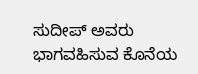ಸುದೀಪ್ ಅವರು ಭಾಗವಹಿಸುವ ಕೊನೆಯ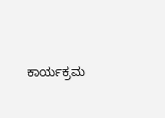ಕಾರ್ಯಕ್ರಮ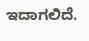ಇದಾಗಲಿದೆ.